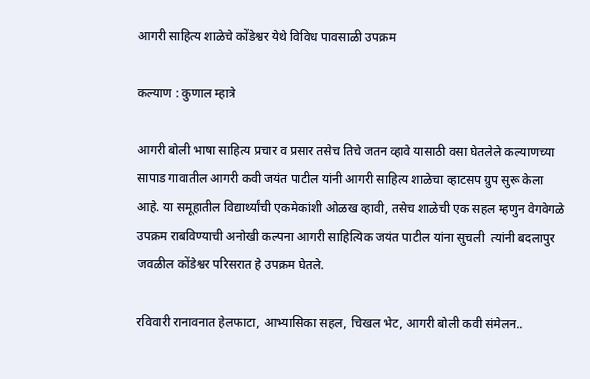आगरी साहित्य शाळेचे कोंडेश्वर येथे विविध पावसाळी उपक्रम

कल्याण : कुणाल म्हात्रे

आगरी बोली भाषा साहित्य प्रचार व प्रसार तसेच तिचे जतन व्हावे यासाठी वसा घेतलेले कल्याणच्या सापाड गावातील आगरी कवी जयंत पाटील यांनी आगरी साहित्य शाळेचा व्हाटसप ग्रुप सुरू केला आहे. या समूहातील विद्यार्थ्यांची एकमेकांशी ओळख व्हावी, तसेच शाळेची एक सहल म्हणुन वेगवेगळे उपक्रम राबविण्याची अनोखी कल्पना आगरी साहित्यिक जयंत पाटील यांना सुचली  त्यांनी बदलापुर जवळील कोंडेश्वर परिसरात हे उपक्रम घेतले.

रविवारी रानावनात हेलफाटा, आभ्यासिका सहल, चिखल भेट, आगरी बोली कवी संमेलन..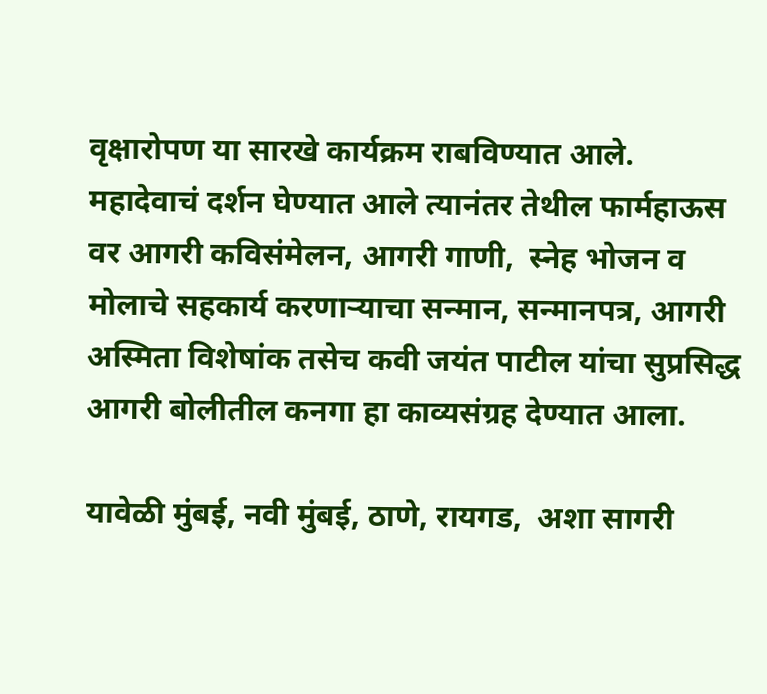वृक्षारोपण या सारखे कार्यक्रम राबविण्यात आले. महादेवाचं दर्शन घेण्यात आले त्यानंतर तेथील फार्महाऊस वर आगरी कविसंमेलन, आगरी गाणी,  स्नेह भोजन व मोलाचे सहकार्य करणाऱ्याचा सन्मान, सन्मानपत्र, आगरी अस्मिता विशेषांक तसेच कवी जयंत पाटील यांचा सुप्रसिद्ध आगरी बोलीतील कनगा हा काव्यसंग्रह देण्यात आला.

यावेळी मुंबई, नवी मुंबई, ठाणे, रायगड,  अशा सागरी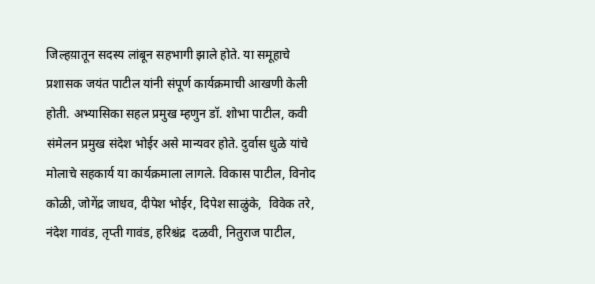जिल्हय़ातून सदस्य लांबून सहभागी झाले होते. या समूहाचे प्रशासक जयंत पाटील यांनी संपूर्ण कार्यक्रमाची आखणी केली होती. अभ्यासिका सहल प्रमुख म्हणुन डॉ. शोभा पाटील, कवी संमेलन प्रमुख संदेश भोईर असे मान्यवर होते. दुर्वास धुळे यांचे मोलाचे सहकार्य या कार्यक्रमाला लागले. विकास पाटील, विनोद कोळी, जोगेंद्र जाधव, दीपेश भोईर, दिपेश साळुंके,  विवेक तरे,  नंदेश गावंड, तृप्ती गावंड, हरिश्चंद्र  दळवी, नितुराज पाटील,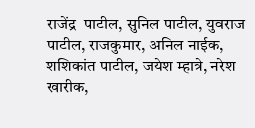राजेंद्र  पाटील, सुनिल पाटील, युवराज पाटील, राजकुमार, अनिल नाईक, शशिकांत पाटील, जयेश म्हात्रे, नरेश खारीक,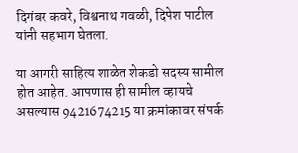दिगंबर कवरे, विश्वनाथ गवळी, दिपेश पाटील यांनी सहभाग घेतला.

या आगरी साहित्य शाळेत शेकडो सदस्य सामील होत आहेत. आपणास ही सामील व्हायचे असल्यास 9421674215 या क्रमांकावर संपर्क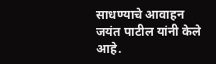साधण्याचे आवाहन जयंत पाटील यांनी केले आहे.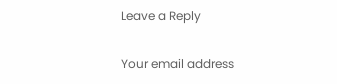Leave a Reply

Your email address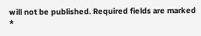will not be published. Required fields are marked *